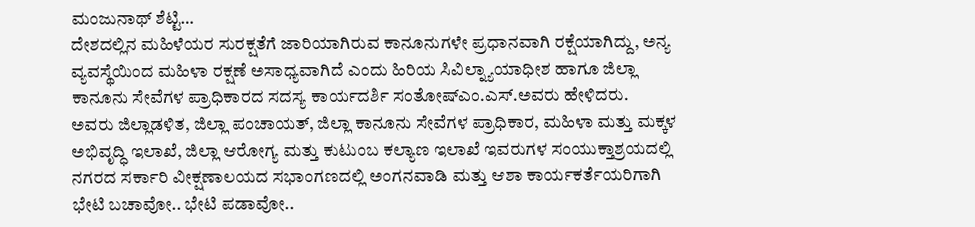ಮಂಜುನಾಥ್ ಶೆಟ್ಟಿ…
ದೇಶದಲ್ಲಿನ ಮಹಿಳೆಯರ ಸುರಕ್ಷತೆಗೆ ಜಾರಿಯಾಗಿರುವ ಕಾನೂನುಗಳೇ ಪ್ರಧಾನವಾಗಿ ರಕ್ಷೆಯಾಗಿದ್ದು, ಅನ್ಯ ವ್ಯವಸ್ಥೆಯಿಂದ ಮಹಿಳಾ ರಕ್ಷಣೆ ಅಸಾಧ್ಯವಾಗಿದೆ ಎಂದು ಹಿರಿಯ ಸಿವಿಲ್ನ್ಯಾಯಾಧೀಶ ಹಾಗೂ ಜಿಲ್ಲಾ ಕಾನೂನು ಸೇವೆಗಳ ಪ್ರಾಧಿಕಾರದ ಸದಸ್ಯ ಕಾರ್ಯದರ್ಶಿ ಸಂತೋಷ್ಎಂ.ಎಸ್.ಅವರು ಹೇಳಿದರು.
ಅವರು ಜಿಲ್ಲಾಡಳಿತ, ಜಿಲ್ಲಾ ಪಂಚಾಯತ್, ಜಿಲ್ಲಾ ಕಾನೂನು ಸೇವೆಗಳ ಪ್ರಾಧಿಕಾರ, ಮಹಿಳಾ ಮತ್ತು ಮಕ್ಕಳ ಅಭಿವೃದ್ಧಿ ಇಲಾಖೆ, ಜಿಲ್ಲಾ ಆರೋಗ್ಯ ಮತ್ತು ಕುಟುಂಬ ಕಲ್ಯಾಣ ಇಲಾಖೆ ಇವರುಗಳ ಸಂಯುಕ್ತಾಶ್ರಯದಲ್ಲಿ ನಗರದ ಸರ್ಕಾರಿ ವೀಕ್ಷಣಾಲಯದ ಸಭಾಂಗಣದಲ್ಲಿ ಅಂಗನವಾಡಿ ಮತ್ತು ಆಶಾ ಕಾರ್ಯಕರ್ತೆಯರಿಗಾಗಿ ಭೇಟಿ ಬಚಾವೋ.. ಭೇಟಿ ಪಡಾವೋ..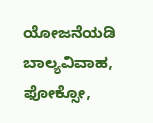ಯೋಜನೆಯಡಿ ಬಾಲ್ಯವಿವಾಹ, ಫೋಕ್ಸೋ,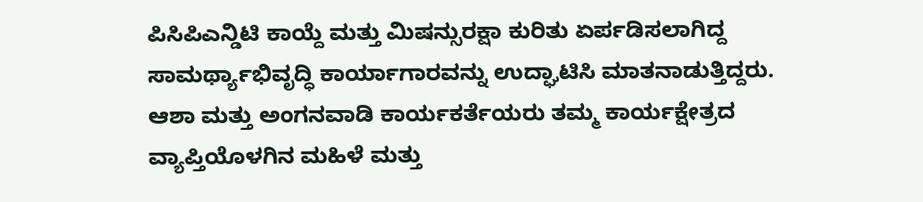ಪಿಸಿಪಿಎನ್ಡಿಟಿ ಕಾಯ್ದೆ ಮತ್ತು ಮಿಷನ್ಸುರಕ್ಷಾ ಕುರಿತು ಏರ್ಪಡಿಸಲಾಗಿದ್ದ ಸಾಮರ್ಥ್ಯಾಭಿವೃದ್ಧಿ ಕಾರ್ಯಾಗಾರವನ್ನು ಉದ್ಘಾಟಿಸಿ ಮಾತನಾಡುತ್ತಿದ್ದರು.
ಆಶಾ ಮತ್ತು ಅಂಗನವಾಡಿ ಕಾರ್ಯಕರ್ತೆಯರು ತಮ್ಮ ಕಾರ್ಯಕ್ಷೇತ್ರದ ವ್ಯಾಪ್ತಿಯೊಳಗಿನ ಮಹಿಳೆ ಮತ್ತು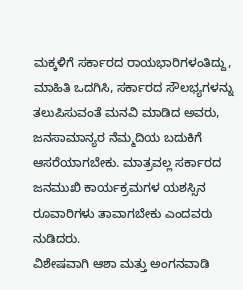ಮಕ್ಕಳಿಗೆ ಸರ್ಕಾರದ ರಾಯಭಾರಿಗಳಂತಿದ್ದು, ಮಾಹಿತಿ ಒದಗಿಸಿ, ಸರ್ಕಾರದ ಸೌಲಭ್ಯಗಳನ್ನು ತಲುಪಿಸುವಂತೆ ಮನವಿ ಮಾಡಿದ ಅವರು, ಜನಸಾಮಾನ್ಯರ ನೆಮ್ಮದಿಯ ಬದುಕಿಗೆ ಆಸರೆಯಾಗಬೇಕು. ಮಾತ್ರವಲ್ಲ ಸರ್ಕಾರದ ಜನಮುಖಿ ಕಾರ್ಯಕ್ರಮಗಳ ಯಶಸ್ಸಿನ ರೂವಾರಿಗಳು ತಾವಾಗಬೇಕು ಎಂದವರು ನುಡಿದರು.
ವಿಶೇಷವಾಗಿ ಆಶಾ ಮತ್ತು ಅಂಗನವಾಡಿ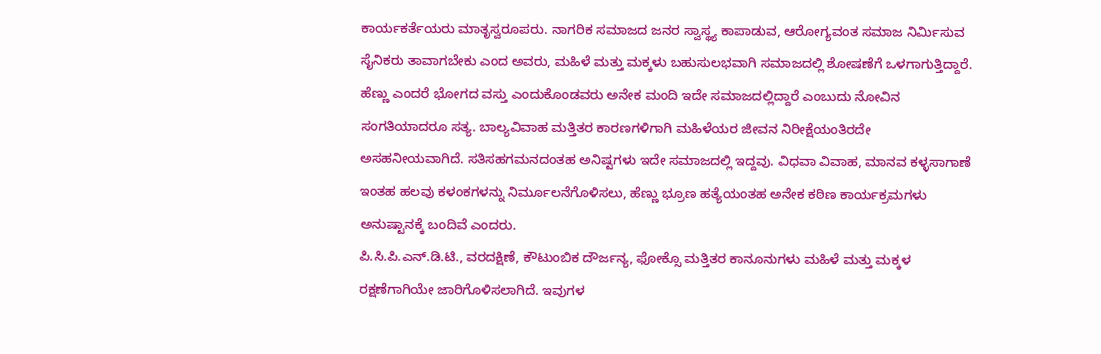ಕಾರ್ಯಕರ್ತೆಯರು ಮಾತೃಸ್ವರೂಪರು. ನಾಗರಿಕ ಸಮಾಜದ ಜನರ ಸ್ವಾಸ್ಥ್ಯ ಕಾಪಾಡುವ, ಆರೋಗ್ಯವಂತ ಸಮಾಜ ನಿರ್ಮಿಸುವ ಸೈನಿಕರು ತಾವಾಗಬೇಕು ಎಂದ ಅವರು, ಮಹಿಳೆ ಮತ್ತು ಮಕ್ಕಳು ಬಹುಸುಲಭವಾಗಿ ಸಮಾಜದಲ್ಲಿ ಶೋಷಣೆಗೆ ಒಳಗಾಗುತ್ತಿದ್ದಾರೆ. ಹೆಣ್ಣು ಎಂದರೆ ಭೋಗದ ವಸ್ತು ಎಂದುಕೊಂಡವರು ಅನೇಕ ಮಂದಿ ಇದೇ ಸಮಾಜದಲ್ಲಿದ್ದಾರೆ ಎಂಬುದು ನೋವಿನ ಸಂಗತಿಯಾದರೂ ಸತ್ಯ. ಬಾಲ್ಯವಿವಾಹ ಮತ್ತಿತರ ಕಾರಣಗಳಿಗಾಗಿ ಮಹಿಳೆಯರ ಜೀವನ ನಿರೀಕ್ಷೆಯಂತಿರದೇ ಅಸಹನೀಯವಾಗಿದೆ. ಸತಿಸಹಗಮನದಂತಹ ಅನಿಷ್ಟಗಳು ಇದೇ ಸಮಾಜದಲ್ಲಿ ಇದ್ದವು. ವಿಧವಾ ವಿವಾಹ, ಮಾನವ ಕಳ್ಳಸಾಗಾಣೆ ಇಂತಹ ಹಲವು ಕಳಂಕಗಳನ್ನು ನಿರ್ಮೂಲನೆಗೊಳಿಸಲು, ಹೆಣ್ಣು ಭ್ರೂಣ ಹತ್ಯೆಯಂತಹ ಅನೇಕ ಕಠಿಣ ಕಾರ್ಯಕ್ರಮಗಳು ಅನುಷ್ಟಾನಕ್ಕೆ ಬಂದಿವೆ ಎಂದರು.
ಪಿ.ಸಿ.ಪಿ.ಎನ್.ಡಿ.ಟಿ., ವರದಕ್ಷಿಣೆ, ಕೌಟುಂಬಿಕ ದೌರ್ಜನ್ಯ, ಫೋಕ್ಸೊ ಮತ್ತಿತರ ಕಾನೂನುಗಳು ಮಹಿಳೆ ಮತ್ತು ಮಕ್ಕಳ ರಕ್ಷಣೆಗಾಗಿಯೇ ಜಾರಿಗೊಳಿಸಲಾಗಿದೆ. ಇವುಗಳ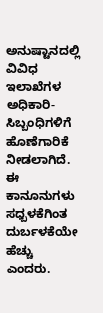ಅನುಷ್ಟಾನದಲ್ಲಿ ವಿವಿಧ ಇಲಾಖೆಗಳ ಅಧಿಕಾರಿ-ಸಿಬ್ಬಂಧಿಗಳಿಗೆ ಹೊಣೆಗಾರಿಕೆ ನೀಡಲಾಗಿದೆ. ಈ ಕಾನೂನುಗಳು ಸಧ್ಬಳಕೆಗಿಂತ ದುರ್ಬಳಕೆಯೇ ಹೆಚ್ಚು ಎಂದರು.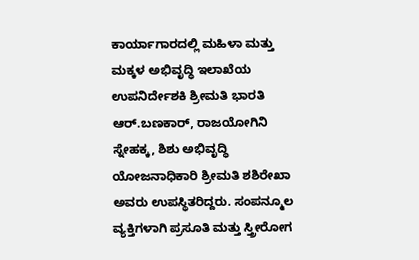ಕಾರ್ಯಾಗಾರದಲ್ಲಿ ಮಹಿಳಾ ಮತ್ತು ಮಕ್ಕಳ ಅಭಿವೃದ್ಧಿ ಇಲಾಖೆಯ ಉಪನಿರ್ದೇಶಕಿ ಶ್ರೀಮತಿ ಭಾರತಿ ಆರ್.ಬಣಕಾರ್, ರಾಜಯೋಗಿನಿ ಸ್ನೇಹಕ್ಕ, ಶಿಶು ಅಭಿವೃದ್ಧಿ ಯೋಜನಾಧಿಕಾರಿ ಶ್ರೀಮತಿ ಶಶಿರೇಖಾ ಅವರು ಉಪಸ್ಥಿತರಿದ್ದರು. ಸಂಪನ್ಮೂಲ ವ್ಯಕ್ತಿಗಳಾಗಿ ಪ್ರಸೂತಿ ಮತ್ತು ಸ್ತ್ರೀರೋಗ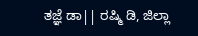ತಜ್ಞೆ ಡಾ|| ರಷ್ಮಿ ಡಿ, ಜಿಲ್ಲಾ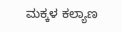ಮಕ್ಕಳ ಕಲ್ಯಾಣ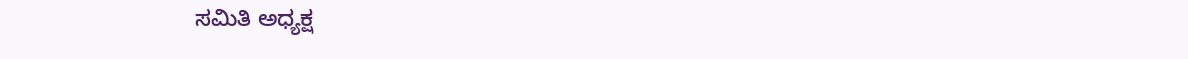ಸಮಿತಿ ಅಧ್ಯಕ್ಷ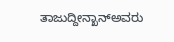ತಾಜುದ್ದೀನ್ಖಾನ್ಅವರು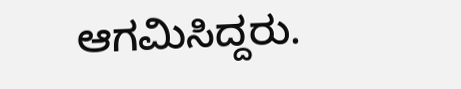ಆಗಮಿಸಿದ್ದರು.